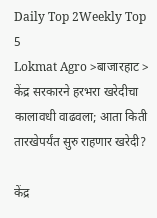Daily Top 2Weekly Top 5
Lokmat Agro >बाजारहाट > केंद्र सरकारने हरभरा खरेदीचा कालावधी वाढवला; आता किती तारखेपर्यंत सुरु राहणार खरेदी?

केंद्र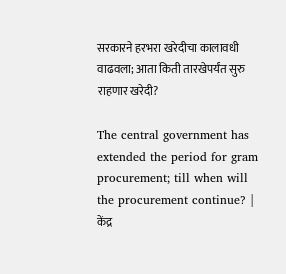सरकारने हरभरा खरेदीचा कालावधी वाढवला; आता किती तारखेपर्यंत सुरु राहणार खरेदी?

The central government has extended the period for gram procurement; till when will the procurement continue? | केंद्र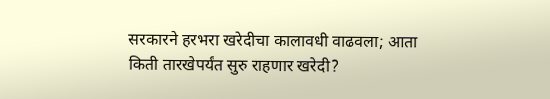सरकारने हरभरा खरेदीचा कालावधी वाढवला; आता किती तारखेपर्यंत सुरु राहणार खरेदी?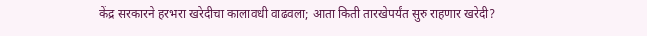केंद्र सरकारने हरभरा खरेदीचा कालावधी वाढवला; आता किती तारखेपर्यंत सुरु राहणार खरेदी?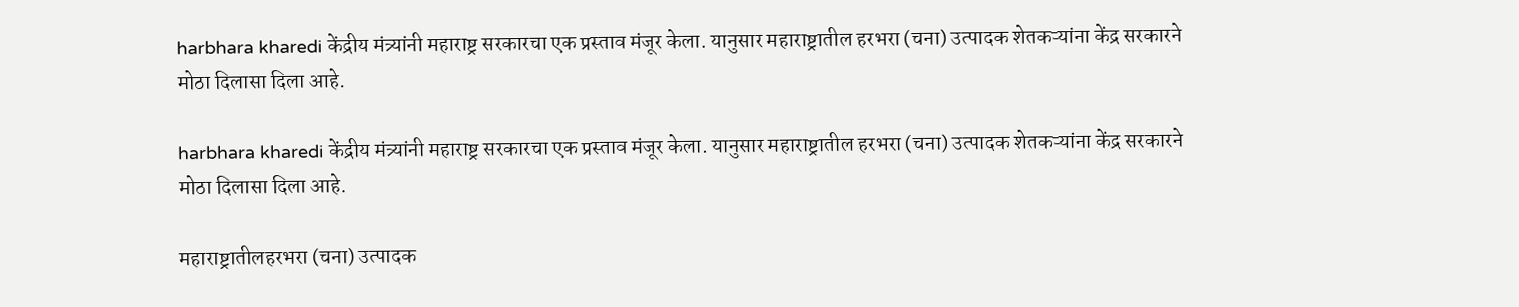harbhara kharedi केंद्रीय मंत्र्यांनी महाराष्ट्र सरकारचा एक प्रस्ताव मंजूर केला. यानुसार महाराष्ट्रातील हरभरा (चना) उत्पादक शेतकऱ्यांना केंद्र सरकारने मोठा दिलासा दिला आहे.

harbhara kharedi केंद्रीय मंत्र्यांनी महाराष्ट्र सरकारचा एक प्रस्ताव मंजूर केला. यानुसार महाराष्ट्रातील हरभरा (चना) उत्पादक शेतकऱ्यांना केंद्र सरकारने मोठा दिलासा दिला आहे.

महाराष्ट्रातीलहरभरा (चना) उत्पादक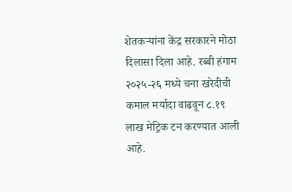शेतकऱ्यांना केंद्र सरकारने मोठा दिलासा दिला आहे. रब्बी हंगाम २०२५-२६ मध्ये चना खरेदीची कमाल मर्यादा वाढवून ८.१९ लाख मेट्रिक टन करण्यात आली आहे.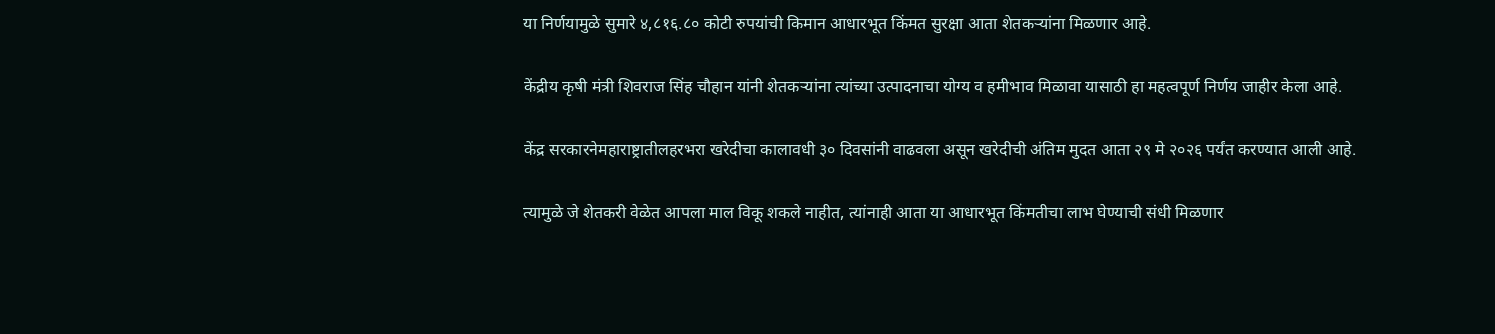या निर्णयामुळे सुमारे ४,८१६.८० कोटी रुपयांची किमान आधारभूत किंमत सुरक्षा आता शेतकऱ्यांना मिळणार आहे.

केंद्रीय कृषी मंत्री शिवराज सिंह चौहान यांनी शेतकऱ्यांना त्यांच्या उत्पादनाचा योग्य व हमीभाव मिळावा यासाठी हा महत्वपूर्ण निर्णय जाहीर केला आहे.

केंद्र सरकारनेमहाराष्ट्रातीलहरभरा खरेदीचा कालावधी ३० दिवसांनी वाढवला असून खरेदीची अंतिम मुदत आता २९ मे २०२६ पर्यंत करण्यात आली आहे.

त्यामुळे जे शेतकरी वेळेत आपला माल विकू शकले नाहीत, त्यांनाही आता या आधारभूत किंमतीचा लाभ घेण्याची संधी मिळणार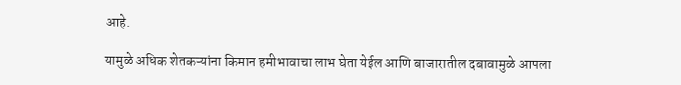आहे.

यामुळे अधिक शेतकऱ्यांना किमान हमीभावाचा लाभ घेता येईल आणि बाजारातील दबावामुळे आपला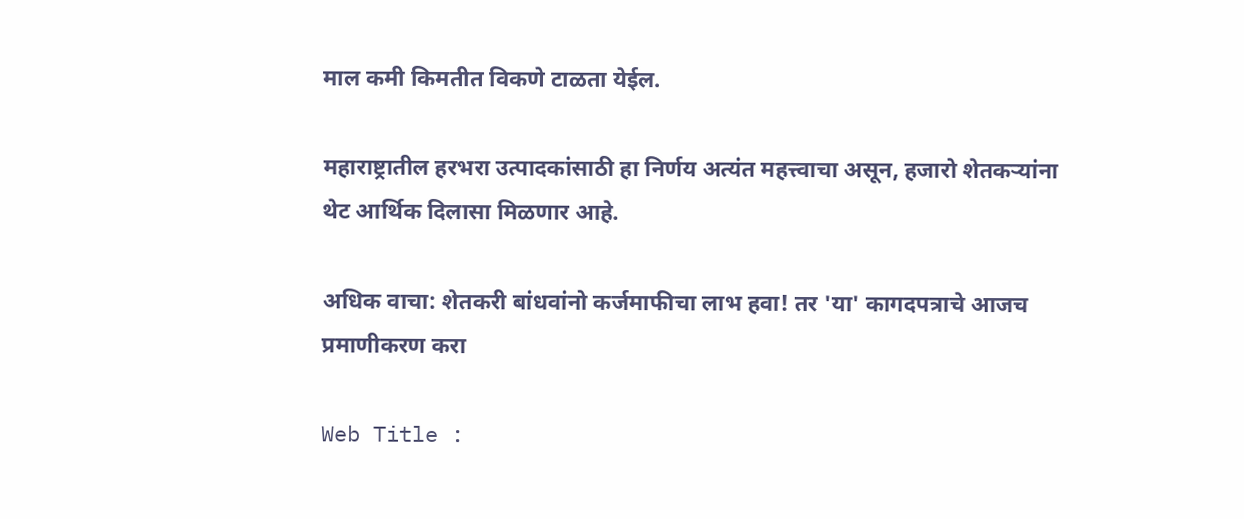माल कमी किमतीत विकणे टाळता येईल.

महाराष्ट्रातील हरभरा उत्पादकांसाठी हा निर्णय अत्यंत महत्त्वाचा असून, हजारो शेतकऱ्यांना थेट आर्थिक दिलासा मिळणार आहे.

अधिक वाचा: शेतकरी बांधवांनो कर्जमाफीचा लाभ हवा! तर 'या' कागदपत्राचे आजच प्रमाणीकरण करा

Web Title :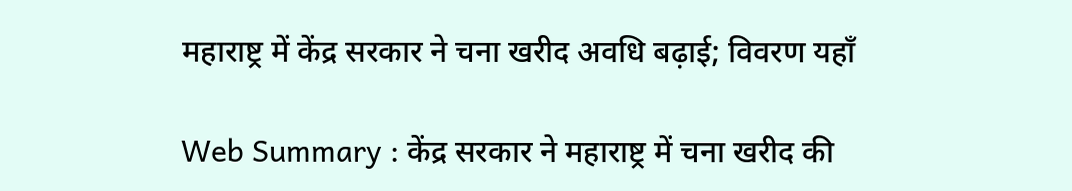महाराष्ट्र में केंद्र सरकार ने चना खरीद अवधि बढ़ाई; विवरण यहाँ

Web Summary : केंद्र सरकार ने महाराष्ट्र में चना खरीद की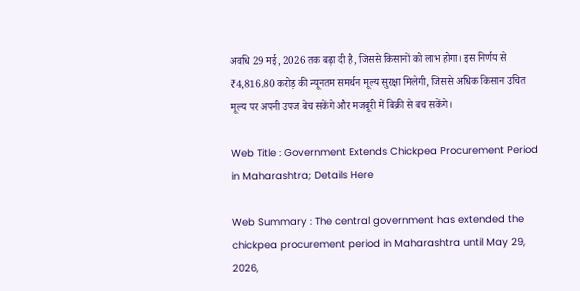अवधि 29 मई, 2026 तक बढ़ा दी है, जिससे किसानों को लाभ होगा। इस निर्णय से ₹4,816.80 करोड़ की न्यूनतम समर्थन मूल्य सुरक्षा मिलेगी, जिससे अधिक किसान उचित मूल्य पर अपनी उपज बेच सकेंगे और मजबूरी में बिक्री से बच सकेंगे।

Web Title : Government Extends Chickpea Procurement Period in Maharashtra; Details Here

Web Summary : The central government has extended the chickpea procurement period in Maharashtra until May 29, 2026,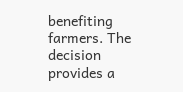benefiting farmers. The decision provides a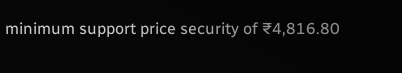minimum support price security of ₹4,816.80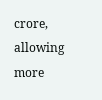crore, allowing more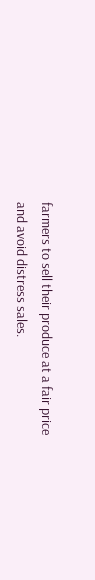farmers to sell their produce at a fair price and avoid distress sales.